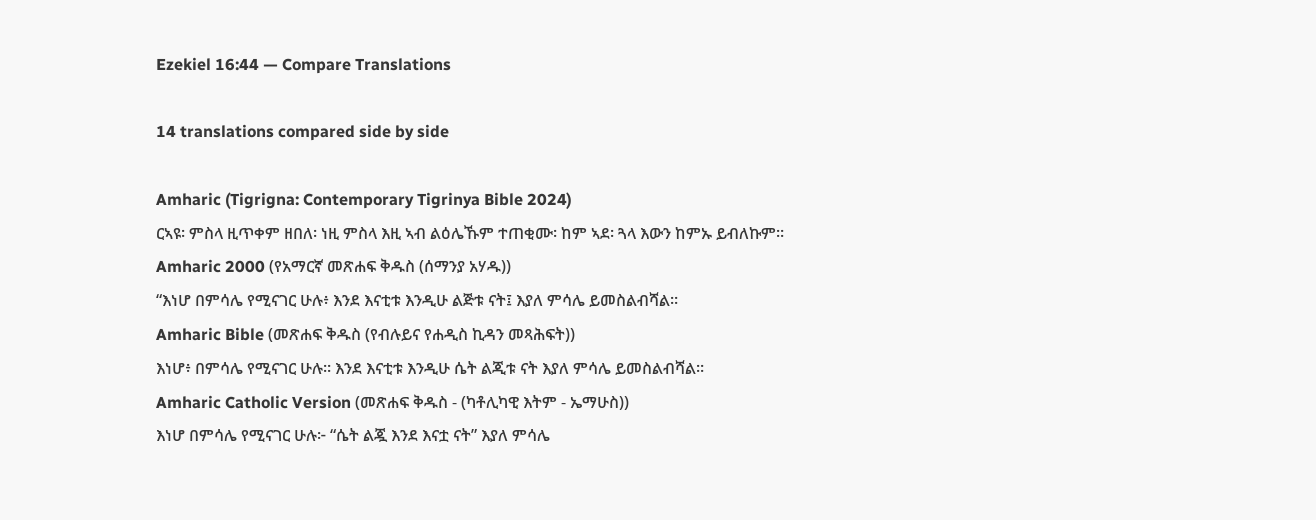Ezekiel 16:44 — Compare Translations

14 translations compared side by side

Amharic (Tigrigna: Contemporary Tigrinya Bible 2024)
ርኣዩ፡ ምስላ ዚጥቀም ዘበለ፡ ነዚ ምስላ እዚ ኣብ ልዕሌኹም ተጠቂሙ፡ ከም ኣደ፡ ጓላ እውን ከምኡ ይብለኩም።
Amharic 2000 (የአማርኛ መጽሐፍ ቅዱስ (ሰማንያ አሃዱ))
“እነሆ በምሳሌ የሚናገር ሁሉ፥ እንደ እናቲቱ እንዲሁ ልጅቱ ናት፤ እያለ ምሳሌ ይመስልብሻል።
Amharic Bible (መጽሐፍ ቅዱስ (የብሉይና የሐዲስ ኪዳን መጻሕፍት))
እነሆ፥ በምሳሌ የሚናገር ሁሉ። እንደ እናቲቱ እንዲሁ ሴት ልጂቱ ናት እያለ ምሳሌ ይመስልብሻል።
Amharic Catholic Version (መጽሐፍ ቅዱስ - (ካቶሊካዊ እትም - ኤማሁስ))
እነሆ በምሳሌ የሚናገር ሁሉ፦ “ሴት ልጇ እንደ እናቷ ናት” እያለ ምሳሌ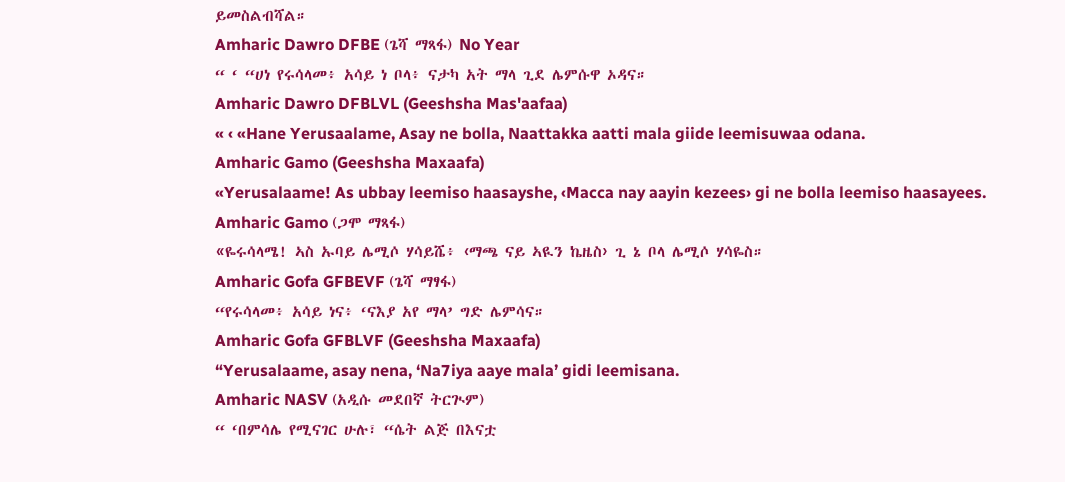ይመስልብሻል።
Amharic Dawro DFBE (ጌሻ ማጻፋ) No Year
“ ‘ “ሀነ የሩሳላመ፥ አሳይ ነ ቦላ፥ ናታካ አት ማላ ጊደ ሌምሱዋ ኦዳና።
Amharic Dawro DFBLVL (Geeshsha Mas'aafaa)
« ‹ «Hane Yerusaalame, Asay ne bolla, Naattakka aatti mala giide leemisuwaa odana.
Amharic Gamo (Geeshsha Maxaafa)
«Yerusalaame! As ubbay leemiso haasayshe, ‹Macca nay aayin kezees› gi ne bolla leemiso haasayees.
Amharic Gamo (ጋሞ ማጻፋ)
«ዬሩሳላሜ! ኣስ ኡባይ ሌሚሶ ሃሳይሼ፥ ‹ማጫ ናይ ኣዪን ኬዜስ› ጊ ኔ ቦላ ሌሚሶ ሃሳዬስ።
Amharic Gofa GFBEVF (ጌሻ ማፃፋ)
“የሩሳላመ፥ አሳይ ነና፥ ‘ናእያ አየ ማላ’ ግድ ሌምሳና።
Amharic Gofa GFBLVF (Geeshsha Maxaafa)
“Yerusalaame, asay nena, ‘Na7iya aaye mala’ gidi leemisana.
Amharic NASV (አዲሱ መደበኛ ትርጒም)
“ ‘በምሳሌ የሚናገር ሁሉ፣ “ሴት ልጅ በእናቷ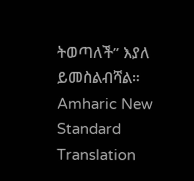ትወጣለች” እያለ ይመስልብሻል።
Amharic New Standard Translation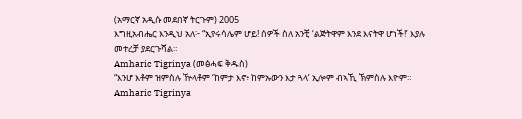(አማርኛ አዲሱ መደበኛ ትርጉም) 2005
እግዚአብሔር እንዲህ አለ፦ “ኢየሩሳሌም ሆይ! ሰዎች ስለ አንቺ ‘ልጅትዋም እንደ እናትዋ ሆነች!’ እያሉ መተረቻ ያደርጉሻል።
Amharic Tigrinya (መፅሓፍ ቅዱስ)
“እንሆ እቶም ዝምስሉ ዅላቶም ‘ከምታ እኖ፥ ከምኡውን እታ ጓላ’ ኢሎም ብኣኺ ኽምስሉ እዮም።
Amharic Tigrinya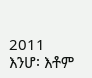2011
እንሆ፡ እቶም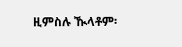ዚምስሉ ዂላቶም፡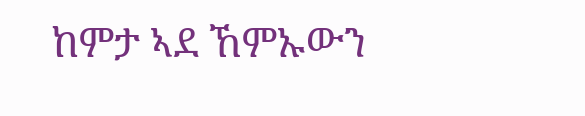ከምታ ኣደ ኸምኡውን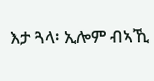እታ ጓላ፡ ኢሎም ብኣኺ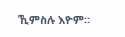ኺምስሉ እዮም።